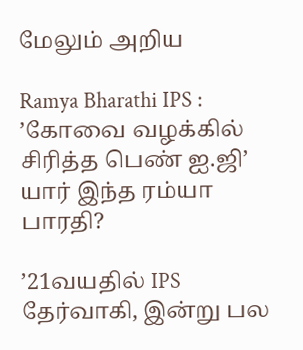மேலும் அறிய

Ramya Bharathi IPS : ’கோவை வழக்கில் சிரித்த பெண் ஐ.ஜி’ யார் இந்த ரம்யா பாரதி?

’21வயதில் IPS தேர்வாகி, இன்று பல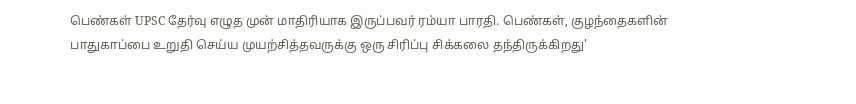பெண்கள் UPSC தேர்வு எழுத முன் மாதிரியாக இருப்பவர் ரம்யா பாரதி. பெண்கள், குழந்தைகளின் பாதுகாப்பை உறுதி செய்ய முயற்சித்தவருக்கு ஒரு சிரிப்பு சிக்கலை தந்திருக்கிறது'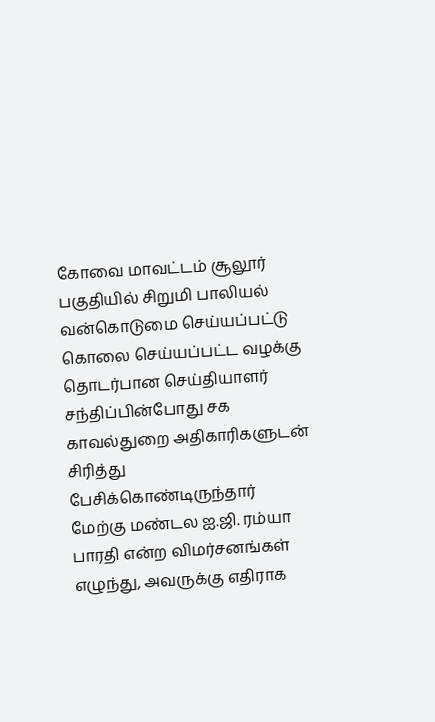கோவை மாவட்டம் சூலூர் பகுதியில் சிறுமி பாலியல் வன்கொடுமை செய்யப்பட்டு கொலை செய்யப்பட்ட வழக்கு தொடர்பான செய்தியாளர் சந்திப்பின்போது சக காவல்துறை அதிகாரிகளுடன் சிரித்து பேசிக்கொண்டிருந்தார் மேற்கு மண்டல ஐ.ஜி. ரம்யா பாரதி என்ற விமர்சனங்கள் எழுந்து, அவருக்கு எதிராக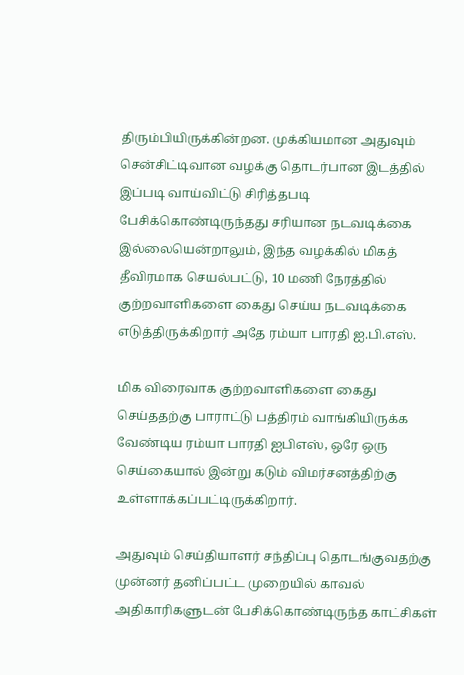திரும்பியிருக்கின்றன. முக்கியமான அதுவும் சென்சிட்டிவான வழக்கு தொடர்பான இடத்தில் இப்படி வாய்விட்டு சிரித்தபடி பேசிக்கொண்டிருந்தது சரியான நடவடிக்கை இல்லையென்றாலும், இந்த வழக்கில் மிகத் தீவிரமாக செயல்பட்டு, 10 மணி நேரத்தில் குற்றவாளிகளை கைது செய்ய நடவடிக்கை எடுத்திருக்கிறார் அதே ரம்யா பாரதி ஐ.பி.எஸ்.

மிக விரைவாக குற்றவாளிகளை கைது செய்ததற்கு பாராட்டு பத்திரம் வாங்கியிருக்க வேண்டிய ரம்யா பாரதி ஐபிஎஸ், ஒரே ஒரு செய்கையால் இன்று கடும் விமர்சனத்திற்கு உள்ளாக்கப்பட்டிருக்கிறார்.

அதுவும் செய்தியாளர் சந்திப்பு தொடங்குவதற்கு முன்னர் தனிப்பட்ட முறையில் காவல் அதிகாரிகளுடன் பேசிக்கொண்டிருந்த காட்சிகள்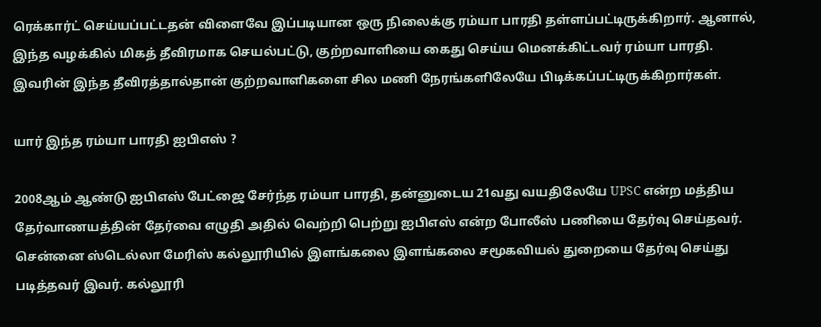ரெக்கார்ட் செய்யப்பட்டதன் விளைவே இப்படியான ஒரு நிலைக்கு ரம்யா பாரதி தள்ளப்பட்டிருக்கிறார். ஆனால், இந்த வழக்கில் மிகத் தீவிரமாக செயல்பட்டு, குற்றவாளியை கைது செய்ய மெனக்கிட்டவர் ரம்யா பாரதி. இவரின் இந்த தீவிரத்தால்தான் குற்றவாளிகளை சில மணி நேரங்களிலேயே பிடிக்கப்பட்டிருக்கிறார்கள்.

யார் இந்த ரம்யா பாரதி ஐபிஎஸ் ?

2008ஆம் ஆண்டு ஐபிஎஸ் பேட்ஜை சேர்ந்த ரம்யா பாரதி, தன்னுடைய 21வது வயதிலேயே UPSC என்ற மத்திய தேர்வாணயத்தின் தேர்வை எழுதி அதில் வெற்றி பெற்று ஐபிஎஸ் என்ற போலீஸ் பணியை தேர்வு செய்தவர். சென்னை ஸ்டெல்லா மேரிஸ் கல்லூரியில் இளங்கலை இளங்கலை சமூகவியல் துறையை தேர்வு செய்து படித்தவர் இவர். கல்லூரி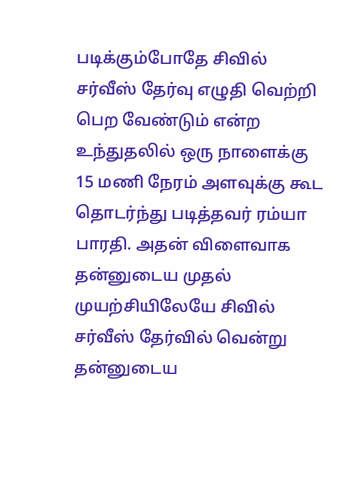படிக்கும்போதே சிவில் சர்வீஸ் தேர்வு எழுதி வெற்றி பெற வேண்டும் என்ற உந்துதலில் ஒரு நாளைக்கு 15 மணி நேரம் அளவுக்கு கூட தொடர்ந்து படித்தவர் ரம்யா பாரதி. அதன் விளைவாக தன்னுடைய முதல் முயற்சியிலேயே சிவில் சர்வீஸ் தேர்வில் வென்று தன்னுடைய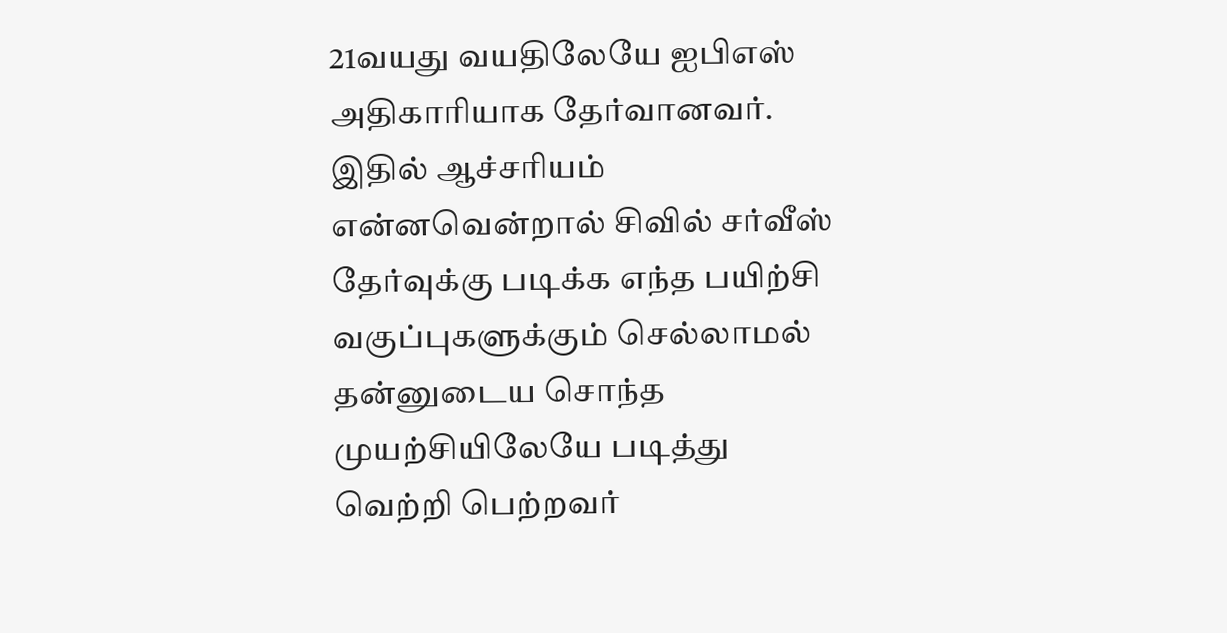21வயது வயதிலேயே ஐபிஎஸ் அதிகாரியாக தேர்வானவர். இதில் ஆச்சரியம் என்னவென்றால் சிவில் சர்வீஸ் தேர்வுக்கு படிக்க எந்த பயிற்சி வகுப்புகளுக்கும் செல்லாமல் தன்னுடைய சொந்த முயற்சியிலேயே படித்து வெற்றி பெற்றவர்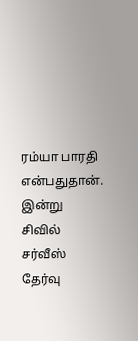ரம்யா பாரதி என்பதுதான். இன்று சிவில் சர்வீஸ் தேர்வு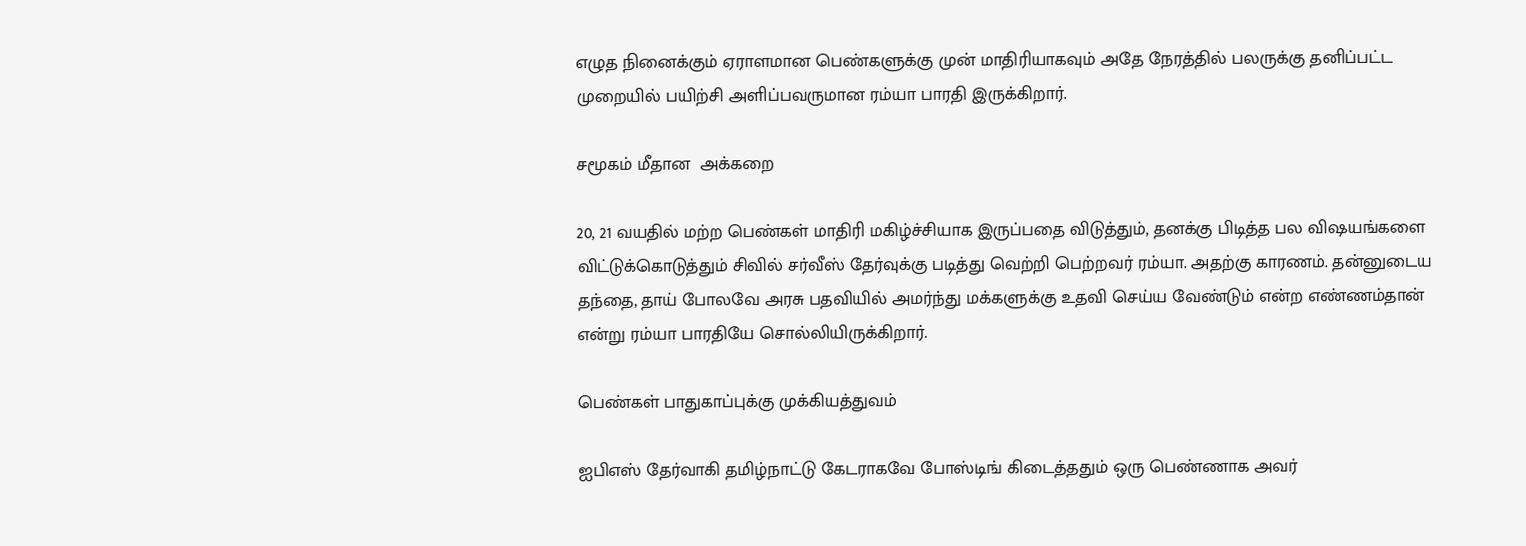எழுத நினைக்கும் ஏராளமான பெண்களுக்கு முன் மாதிரியாகவும் அதே நேரத்தில் பலருக்கு தனிப்பட்ட முறையில் பயிற்சி அளிப்பவருமான ரம்யா பாரதி இருக்கிறார்.

சமூகம் மீதான  அக்கறை

20, 21 வயதில் மற்ற பெண்கள் மாதிரி மகிழ்ச்சியாக இருப்பதை விடுத்தும், தனக்கு பிடித்த பல விஷயங்களை விட்டுக்கொடுத்தும் சிவில் சர்வீஸ் தேர்வுக்கு படித்து வெற்றி பெற்றவர் ரம்யா. அதற்கு காரணம். தன்னுடைய தந்தை, தாய் போலவே அரசு பதவியில் அமர்ந்து மக்களுக்கு உதவி செய்ய வேண்டும் என்ற எண்ணம்தான் என்று ரம்யா பாரதியே சொல்லியிருக்கிறார்.

பெண்கள் பாதுகாப்புக்கு முக்கியத்துவம்

ஐபிஎஸ் தேர்வாகி தமிழ்நாட்டு கேடராகவே போஸ்டிங் கிடைத்ததும் ஒரு பெண்ணாக அவர்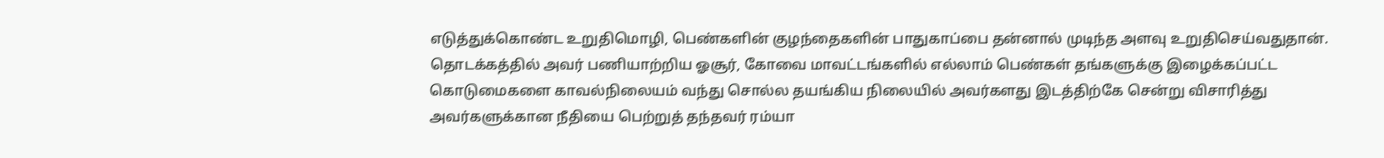எடுத்துக்கொண்ட உறுதிமொழி, பெண்களின் குழந்தைகளின் பாதுகாப்பை தன்னால் முடிந்த அளவு உறுதிசெய்வதுதான். தொடக்கத்தில் அவர் பணியாற்றிய ஓசூர், கோவை மாவட்டங்களில் எல்லாம் பெண்கள் தங்களுக்கு இழைக்கப்பட்ட கொடுமைகளை காவல்நிலையம் வந்து சொல்ல தயங்கிய நிலையில் அவர்களது இடத்திற்கே சென்று விசாரித்து அவர்களுக்கான நீதியை பெற்றுத் தந்தவர் ரம்யா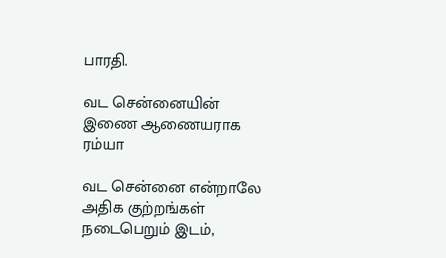பாரதி.

வட சென்னையின் இணை ஆணையராக ரம்யா

வட சென்னை என்றாலே அதிக குற்றங்கள் நடைபெறும் இடம்,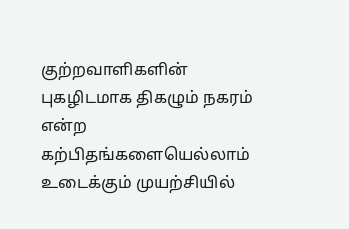குற்றவாளிகளின் புகழிடமாக திகழும் நகரம் என்ற கற்பிதங்களையெல்லாம் உடைக்கும் முயற்சியில்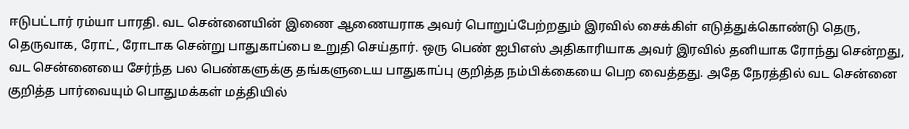ஈடுபட்டார் ரம்யா பாரதி. வட சென்னையின் இணை ஆணையராக அவர் பொறுப்பேற்றதும் இரவில் சைக்கிள் எடுத்துக்கொண்டு தெரு, தெருவாக, ரோட், ரோடாக சென்று பாதுகாப்பை உறுதி செய்தார். ஒரு பெண் ஐபிஎஸ் அதிகாரியாக அவர் இரவில் தனியாக ரோந்து சென்றது, வட சென்னையை சேர்ந்த பல பெண்களுக்கு தங்களுடைய பாதுகாப்பு குறித்த நம்பிக்கையை பெற வைத்தது. அதே நேரத்தில் வட சென்னை குறித்த பார்வையும் பொதுமக்கள் மத்தியில்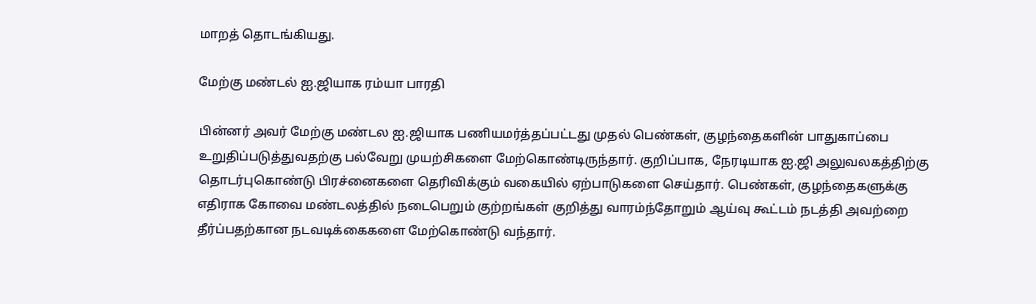மாறத் தொடங்கியது.

மேற்கு மண்டல் ஐ.ஜியாக ரம்யா பாரதி

பின்னர் அவர் மேற்கு மண்டல ஐ.ஜியாக பணியமர்த்தப்பட்டது முதல் பெண்கள், குழந்தைகளின் பாதுகாப்பை உறுதிப்படுத்துவதற்கு பல்வேறு முயற்சிகளை மேற்கொண்டிருந்தார். குறிப்பாக, நேரடியாக ஐ.ஜி அலுவலகத்திற்கு தொடர்புகொண்டு பிரச்னைகளை தெரிவிக்கும் வகையில் ஏற்பாடுகளை செய்தார். பெண்கள், குழந்தைகளுக்கு எதிராக கோவை மண்டலத்தில் நடைபெறும் குற்றங்கள் குறித்து வாரம்ந்தோறும் ஆய்வு கூட்டம் நடத்தி அவற்றை தீர்ப்பதற்கான நடவடிக்கைகளை மேற்கொண்டு வந்தார்.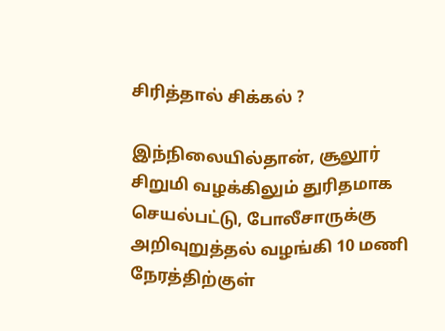சிரித்தால் சிக்கல் ?

இந்நிலையில்தான், சூலூர் சிறுமி வழக்கிலும் துரிதமாக செயல்பட்டு, போலீசாருக்கு அறிவுறுத்தல் வழங்கி 10 மணி நேரத்திற்குள்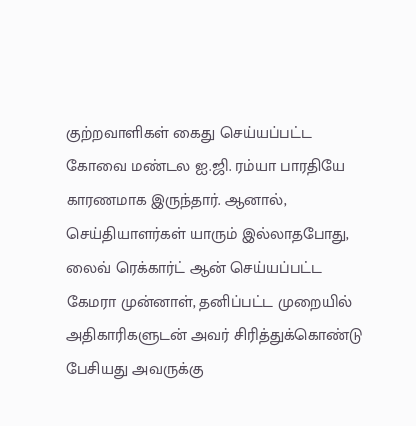குற்றவாளிகள் கைது செய்யப்பட்ட கோவை மண்டல ஐ.ஜி. ரம்யா பாரதியே காரணமாக இருந்தார். ஆனால், செய்தியாளர்கள் யாரும் இல்லாதபோது, லைவ் ரெக்கார்ட் ஆன் செய்யப்பட்ட கேமரா முன்னாள், தனிப்பட்ட முறையில் அதிகாரிகளுடன் அவர் சிரித்துக்கொண்டு பேசியது அவருக்கு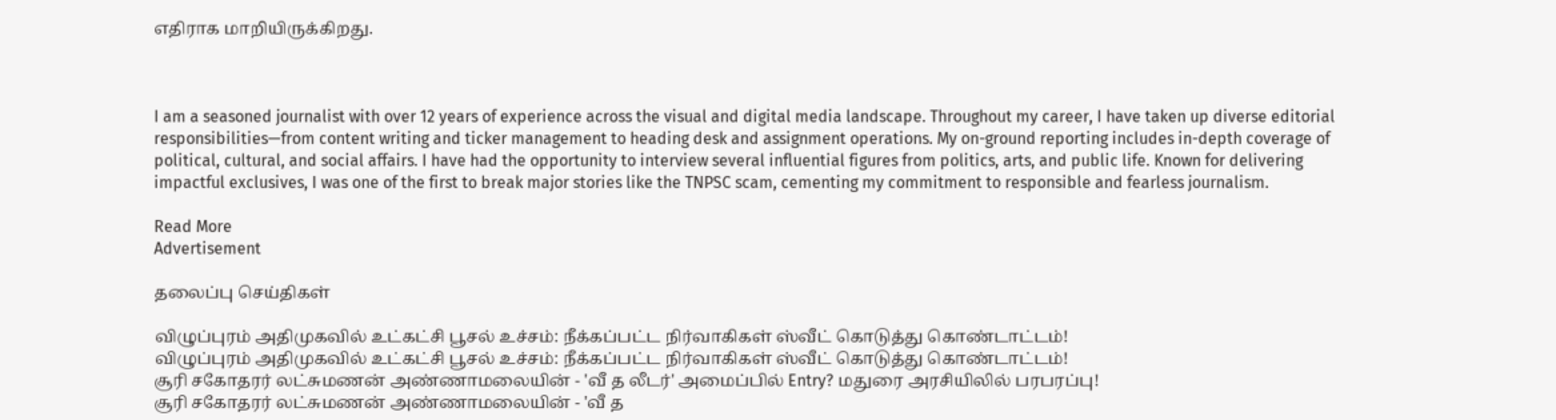எதிராக மாறியிருக்கிறது.



I am a seasoned journalist with over 12 years of experience across the visual and digital media landscape. Throughout my career, I have taken up diverse editorial responsibilities—from content writing and ticker management to heading desk and assignment operations. My on-ground reporting includes in-depth coverage of political, cultural, and social affairs. I have had the opportunity to interview several influential figures from politics, arts, and public life. Known for delivering impactful exclusives, I was one of the first to break major stories like the TNPSC scam, cementing my commitment to responsible and fearless journalism.

Read More
Advertisement

தலைப்பு செய்திகள்

விழுப்புரம் அதிமுகவில் உட்கட்சி பூசல் உச்சம்: நீக்கப்பட்ட நிர்வாகிகள் ஸ்வீட் கொடுத்து கொண்டாட்டம்!
விழுப்புரம் அதிமுகவில் உட்கட்சி பூசல் உச்சம்: நீக்கப்பட்ட நிர்வாகிகள் ஸ்வீட் கொடுத்து கொண்டாட்டம்!
சூரி சகோதரர் லட்சுமணன் அண்ணாமலையின் - 'வீ த லீடர்' அமைப்பில் Entry? மதுரை அரசியிலில் பரபரப்பு!
சூரி சகோதரர் லட்சுமணன் அண்ணாமலையின் - 'வீ த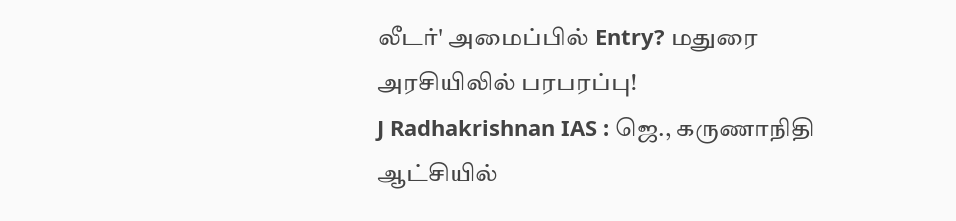லீடர்' அமைப்பில் Entry? மதுரை அரசியிலில் பரபரப்பு!
J Radhakrishnan IAS : ஜெ., கருணாநிதி ஆட்சியில்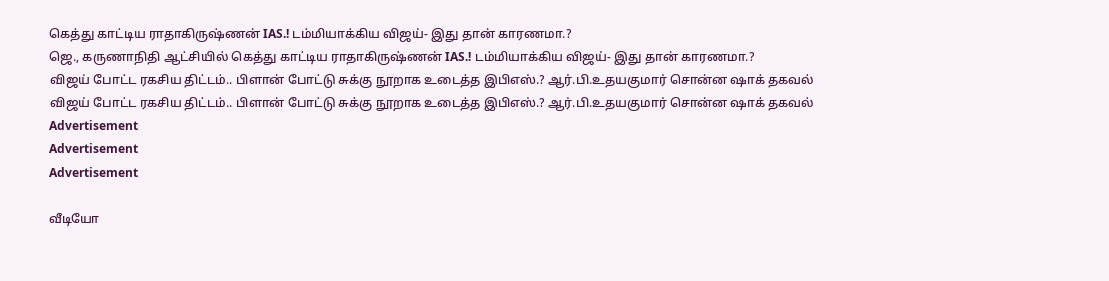கெத்து காட்டிய ராதாகிருஷ்ணன் IAS.! டம்மியாக்கிய விஜய்- இது தான் காரணமா.?
ஜெ., கருணாநிதி ஆட்சியில் கெத்து காட்டிய ராதாகிருஷ்ணன் IAS.! டம்மியாக்கிய விஜய்- இது தான் காரணமா.?
விஜய் போட்ட ரகசிய திட்டம்.. பிளான் போட்டு சுக்கு நூறாக உடைத்த இபிஎஸ்.? ஆர்.பி.உதயகுமார் சொன்ன ஷாக் தகவல்
விஜய் போட்ட ரகசிய திட்டம்.. பிளான் போட்டு சுக்கு நூறாக உடைத்த இபிஎஸ்.? ஆர்.பி.உதயகுமார் சொன்ன ஷாக் தகவல்
Advertisement
Advertisement
Advertisement

வீடியோ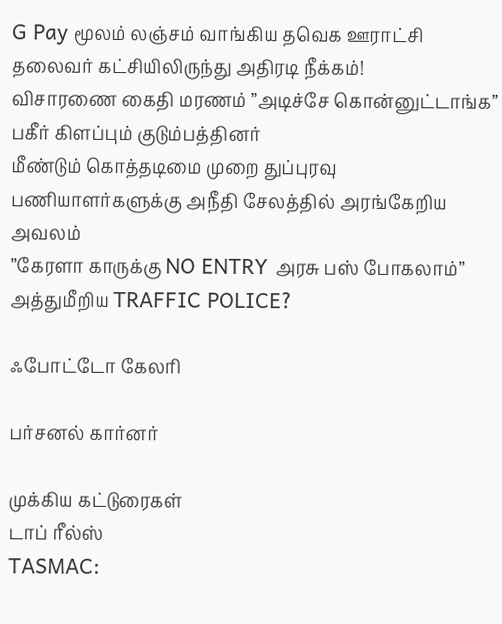G Pay மூலம் லஞ்சம் வாங்கிய தவெக ஊராட்சி தலைவர் கட்சியிலிருந்து அதிரடி நீக்கம்!
விசாரணை கைதி மரணம் ”அடிச்சே கொன்னுட்டாங்க” பகீர் கிளப்பும் குடும்பத்தினர்
மீண்டும் கொத்தடிமை முறை துப்புரவு பணியாளர்களுக்கு அநீதி சேலத்தில் அரங்கேறிய அவலம்
’’கேரளா காருக்கு NO ENTRY அரசு பஸ் போகலாம்’’ அத்துமீறிய TRAFFIC POLICE?

ஃபோட்டோ கேலரி

பர்சனல் கார்னர்

முக்கிய கட்டுரைகள்
டாப் ரீல்ஸ்
TASMAC: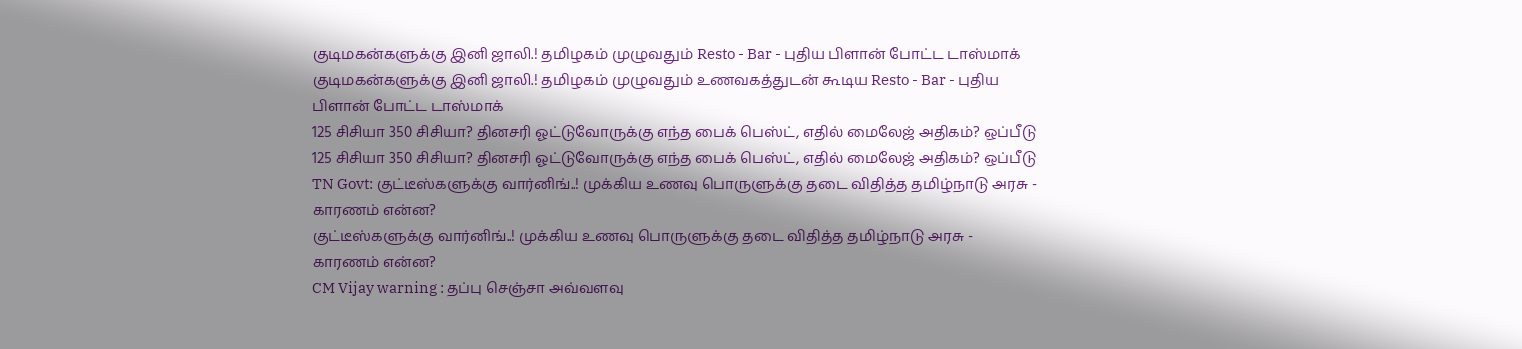குடிமகன்களுக்கு இனி ஜாலி.! தமிழகம் முழுவதும் Resto - Bar - புதிய பிளான் போட்ட டாஸ்மாக்
குடிமகன்களுக்கு இனி ஜாலி.! தமிழகம் முழுவதும் உணவகத்துடன் கூடிய Resto - Bar - புதிய பிளான் போட்ட டாஸ்மாக்
125 சிசியா 350 சிசியா? தினசரி ஓட்டுவோருக்கு எந்த பைக் பெஸ்ட், எதில் மைலேஜ் அதிகம்? ஒப்பீடு
125 சிசியா 350 சிசியா? தினசரி ஓட்டுவோருக்கு எந்த பைக் பெஸ்ட், எதில் மைலேஜ் அதிகம்? ஒப்பீடு
TN Govt: குட்டீஸ்களுக்கு வார்னிங்..! முக்கிய உணவு பொருளுக்கு தடை விதித்த தமிழ்நாடு அரசு - காரணம் என்ன?
குட்டீஸ்களுக்கு வார்னிங்..! முக்கிய உணவு பொருளுக்கு தடை விதித்த தமிழ்நாடு அரசு - காரணம் என்ன?
CM Vijay warning : தப்பு செஞ்சா அவ்வளவு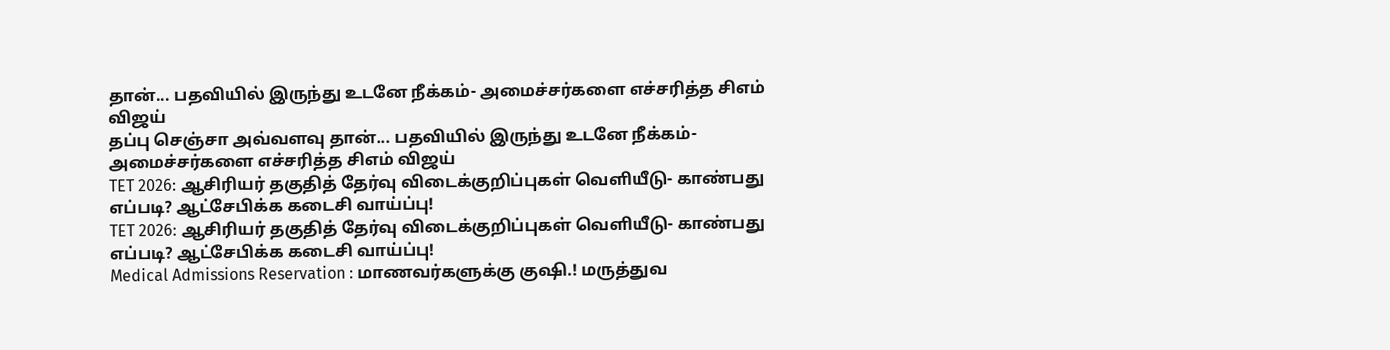தான்... பதவியில் இருந்து உடனே நீக்கம்- அமைச்சர்களை எச்சரித்த சிஎம் விஜய்
தப்பு செஞ்சா அவ்வளவு தான்... பதவியில் இருந்து உடனே நீக்கம்- அமைச்சர்களை எச்சரித்த சிஎம் விஜய்
TET 2026: ஆசிரியர் தகுதித் தேர்வு விடைக்குறிப்புகள் வெளியீடு- காண்பது எப்படி? ஆட்சேபிக்க கடைசி வாய்ப்பு!
TET 2026: ஆசிரியர் தகுதித் தேர்வு விடைக்குறிப்புகள் வெளியீடு- காண்பது எப்படி? ஆட்சேபிக்க கடைசி வாய்ப்பு!
Medical Admissions Reservation : மாணவர்களுக்கு குஷி.! மருத்துவ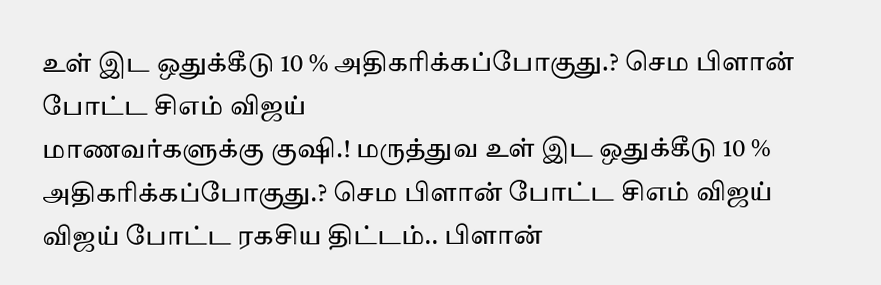உள் இட ஒதுக்கீடு 10 % அதிகரிக்கப்போகுது.? செம பிளான் போட்ட சிஎம் விஜய்
மாணவர்களுக்கு குஷி.! மருத்துவ உள் இட ஒதுக்கீடு 10 % அதிகரிக்கப்போகுது.? செம பிளான் போட்ட சிஎம் விஜய்
விஜய் போட்ட ரகசிய திட்டம்.. பிளான்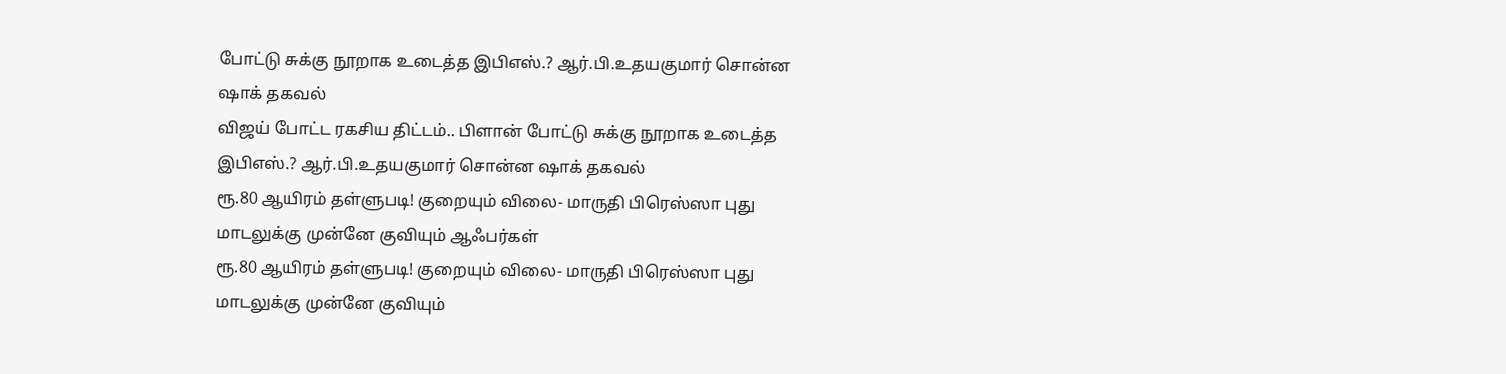போட்டு சுக்கு நூறாக உடைத்த இபிஎஸ்.? ஆர்.பி.உதயகுமார் சொன்ன ஷாக் தகவல்
விஜய் போட்ட ரகசிய திட்டம்.. பிளான் போட்டு சுக்கு நூறாக உடைத்த இபிஎஸ்.? ஆர்.பி.உதயகுமார் சொன்ன ஷாக் தகவல்
ரூ.80 ஆயிரம் தள்ளுபடி! குறையும் விலை- மாருதி பிரெஸ்ஸா புது மாடலுக்கு முன்னே குவியும் ஆஃபர்கள்
ரூ.80 ஆயிரம் தள்ளுபடி! குறையும் விலை- மாருதி பிரெஸ்ஸா புது மாடலுக்கு முன்னே குவியும்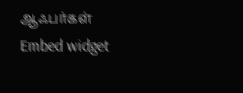ஆஃபர்கள்
Embed widget